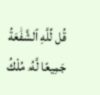قُل لِّلَّهِ ٱلشَّفَٰعَةُ جَمِيعًا لَّهُۥ مُلْكُ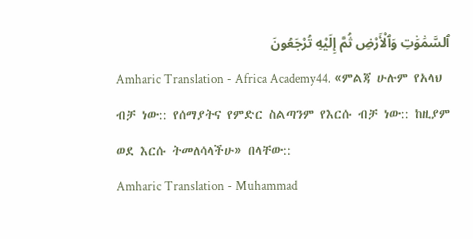ٱلسَّمَٰوَٰتِ وَٱلْأَرْضِ ثُمَّ إِلَيْهِ تُرْجَعُونَ
Amharic Translation - Africa Academy44. «ምልጃ ሁሉም የአላህ ብቻ ነው:: የሰማያትና የምድር ስልጣንም የእርሱ ብቻ ነው:: ከዚያም ወደ እርሱ ትመለሳላችሁ» በላቸው::
Amharic Translation - Muhammad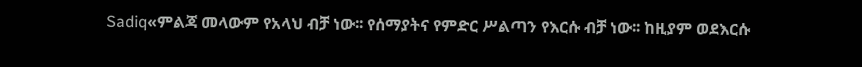Sadiq«ምልጃ መላውም የአላህ ብቻ ነው፡፡ የሰማያትና የምድር ሥልጣን የእርሱ ብቻ ነው፡፡ ከዚያም ወደእርሱ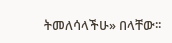ትመለሳላችሁ» በላቸው፡፡